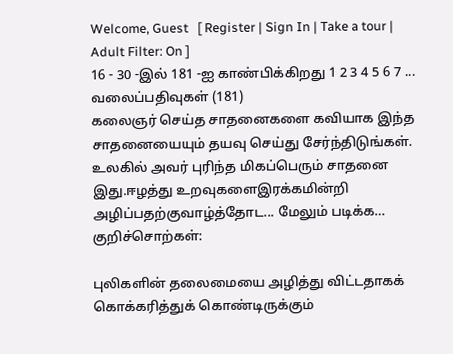Welcome, Guest   [ Register | Sign In | Take a tour | Adult Filter: On ]
16 - 30 -இல் 181 -ஐ காண்பிக்கிறது 1 2 3 4 5 6 7 ...
வலைப்பதிவுகள் (181)
கலைஞர் செய்த சாதனைகளை கவியாக இந்த சாதனையையும் தயவு செய்து சேர்ந்திடுங்கள். உலகில் அவர் புரிந்த மிகப்பெரும் சாதனை இது.ஈழத்து உறவுகளைஇரக்கமின்றி அழிப்பதற்குவாழ்த்தோட... மேலும் படிக்க…
குறிச்சொற்கள்:

புலிகளின் தலைமையை அழித்து விட்டதாகக் கொக்கரித்துக் கொண்டிருக்கும்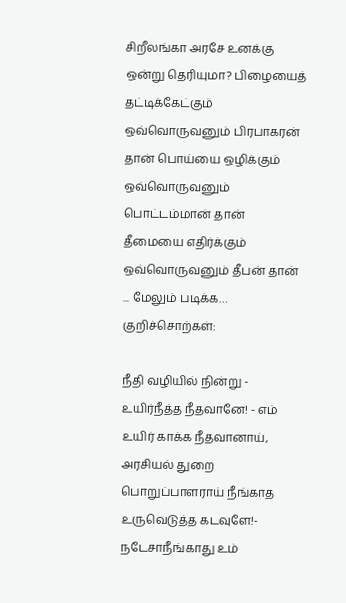சிறீலங்கா அரசே உனக்கு ஒன்று தெரியுமா? பிழையைத் தட்டிக்கேட்கும் ஒவ்வொருவனும் பிரபாகரன் தான் பொய்யை ஒழிக்கும் ஒவ்வொருவனும் பொட்டம்மான் தான் தீமையை எதிர்க்கும் ஒவ்வொருவனும் தீபன் தான் ... மேலும் படிக்க…
குறிச்சொற்கள்:

நீதி வழியில் நின்று - உயிர்நீத்த நீதவானே! - எம் உயிர் காக்க நீதவானாய், அரசியல் துறை பொறுப்பாளராய் நீங்காத உருவெடுத்த கடவுளே!- நடேசாநீங்காது உம்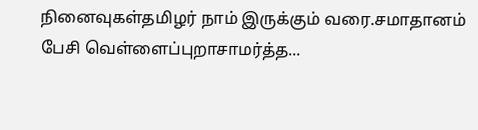நினைவுகள்தமிழர் நாம் இருக்கும் வரை.சமாதானம் பேசி வெள்ளைப்புறாசாமர்த்த...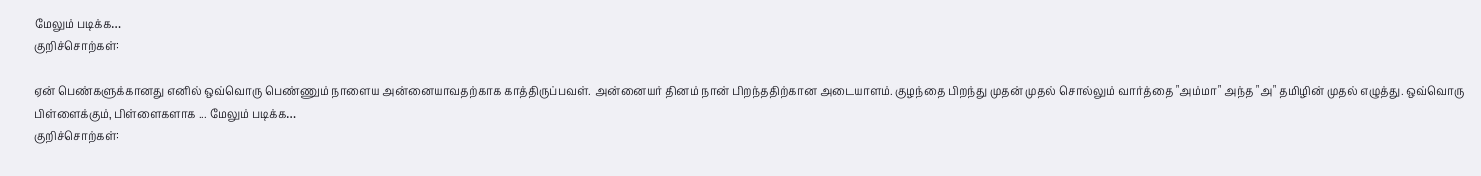மேலும் படிக்க…
குறிச்சொற்கள்:

ஏன் பெண்களுக்கானது எனில் ஒவ்வொரு பெண்ணும் நாளைய அன்னையாவதற்காக காத்திருப்பவள். அன்னையர் தினம் நான் பிறந்ததிற்கான அடையாளம். குழந்தை பிறந்து முதன் முதல் சொல்லும் வார்த்தை "அம்மா" அந்த "அ" தமிழின் முதல் எழுத்து. ஒவ்வொரு பிள்ளைக்கும், பிள்ளைகளாக ... மேலும் படிக்க…
குறிச்சொற்கள்: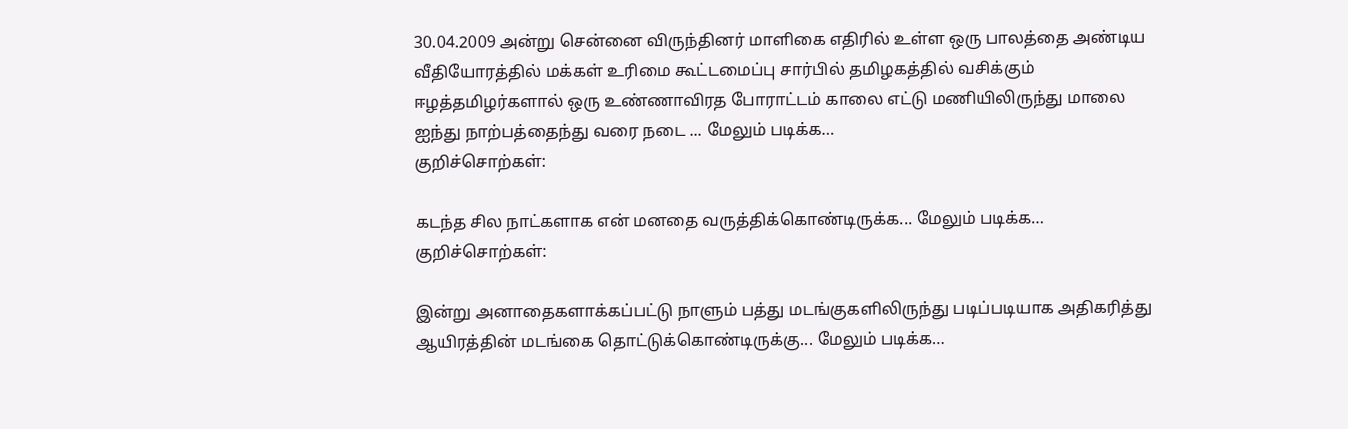30.04.2009 அன்று சென்னை விருந்தினர் மாளிகை எதிரில் உள்ள ஒரு பாலத்தை அண்டிய வீதியோரத்தில் ம‌க்க‌ள் உ‌ரிமை கூ‌ட்டமை‌ப்பு சா‌ர்‌பி‌ல் தமிழகத்தில் வசிக்கும் ஈழத்தமிழர்களால் ஒரு உண்ணாவிரத போராட்டம் காலை எட்டு மணியிலிருந்து மாலை ஐந்து நாற்பத்தைந்து வரை நடை ... மேலும் படிக்க…
குறிச்சொற்கள்:

கடந்த சில நாட்களாக என் மனதை வருத்திக்கொண்டிருக்க... மேலும் படிக்க…
குறிச்சொற்கள்:

இன்று அனாதைகளாக்கப்பட்டு நாளும் பத்து மடங்குகளிலிருந்து படிப்படியாக அதிகரித்து ஆயிரத்தின் மடங்கை தொட்டுக்கொண்டிருக்கு... மேலும் படிக்க…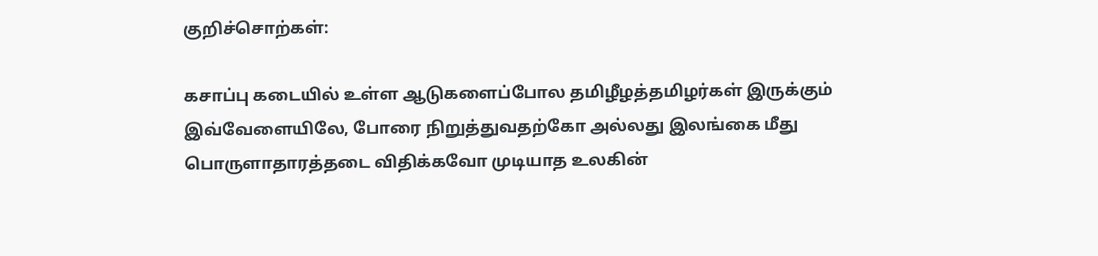குறிச்சொற்கள்:

கசாப்பு கடையில் உள்ள ஆடுகளைப்போல தமிழீழத்தமிழர்கள் இருக்கும் இவ்வேளையிலே, போரை நிறுத்துவதற்கோ அல்லது இலங்கை மீது பொருளாதாரத்தடை விதிக்கவோ முடியாத உலகின்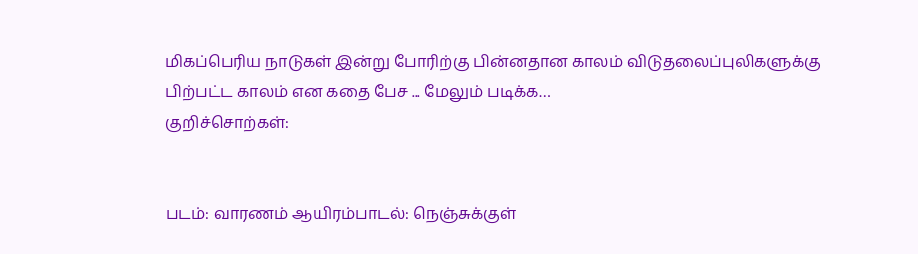மிகப்பெரிய நாடுகள் இன்று போரிற்கு பின்னதான காலம் விடுதலைப்புலிகளுக்கு பிற்பட்ட காலம் என கதை பேச ... மேலும் படிக்க…
குறிச்சொற்கள்:


படம்: வாரணம் ஆயிரம்பாடல்: நெஞ்சுக்குள்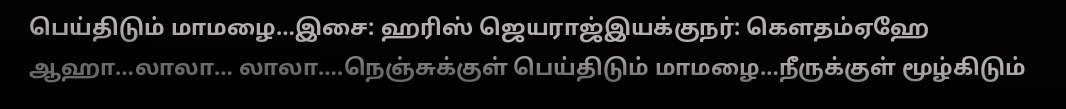பெய்திடும் மாமழை…இசை: ஹரிஸ் ஜெயராஜ்இயக்குநர்: கெளதம்ஏஹே ஆஹா…லாலா… லாலா….நெஞ்சுக்குள் பெய்திடும் மாமழை…நீருக்குள் மூழ்கிடும்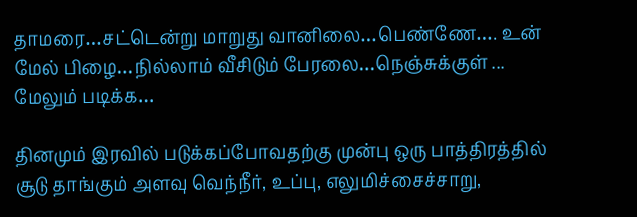தாமரை…சட்டென்று மாறுது வானிலை…பெண்ணே…. உன் மேல் பிழை…நில்லாம் வீசிடும் பேரலை…நெஞ்சுக்குள் ... மேலும் படிக்க…

தினமும் இரவில் படுக்கப்போவதற்கு முன்பு ஒரு பாத்திரத்தில் சூடு தாங்கும் அளவு வெந்நீர், உப்பு, எலுமிச்சைச்சாறு,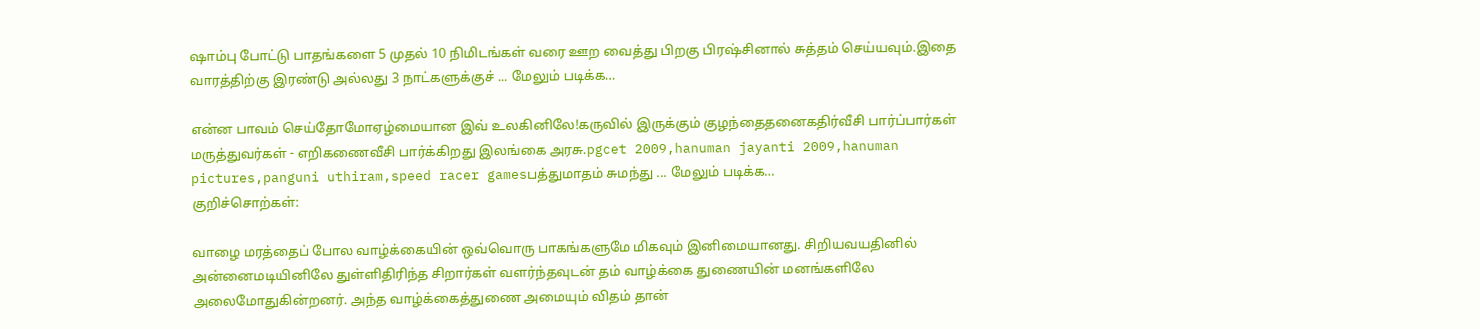ஷாம்பு போட்டு பாதங்களை 5 முதல் 10 நிமிடங்கள் வரை ஊற வைத்து பிறகு பிரஷ்சினால் சுத்தம் செய்யவும்.இதை வாரத்திற்கு இரண்டு அல்லது 3 நாட்களுக்குச் ... மேலும் படிக்க…

என்ன பாவம் செய்தோமோஏழ்மையான இவ் உலகினிலே!கருவில் இருக்கும் குழந்தைதனைகதிர்வீசி பார்ப்பார்கள் மருத்துவர்கள் - எறிகணைவீசி பார்க்கிறது இலங்கை அரசு.pgcet 2009,hanuman jayanti 2009,hanuman pictures,panguni uthiram,speed racer gamesபத்துமாதம் சுமந்து ... மேலும் படிக்க…
குறிச்சொற்கள்:

வாழை மரத்தைப் போல வாழ்க்கையின் ஒவ்வொரு பாகங்களுமே மிகவும் இனிமையானது. சிறியவயதினில் அன்னைமடியினிலே துள்ளிதிரிந்த சிறார்கள் வளர்ந்தவுடன் தம் வாழ்க்கை துணையின் மனங்களிலே அலைமோதுகின்றனர். அந்த வாழ்க்கைத்துணை அமையும் விதம் தான்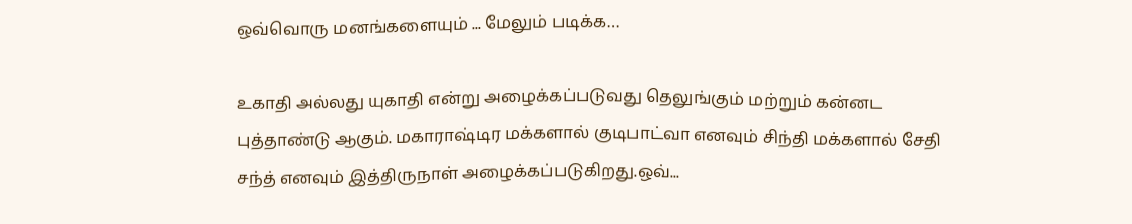ஒவ்வொரு மனங்களையும் ... மேலும் படிக்க…

உகாதி அல்லது யுகாதி என்று அழைக்கப்படுவது தெலுங்கும் மற்றும் கன்னட புத்தாண்டு ஆகும். மகாராஷ்டிர மக்களால் குடிபாட்வா எனவும் சிந்தி மக்களால் சேதி சந்த் எனவும் இத்திருநாள் அழைக்கப்படுகிறது.ஒவ்...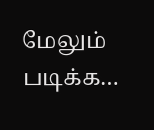மேலும் படிக்க…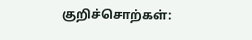குறிச்சொற்கள்: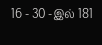16 - 30 -இல் 181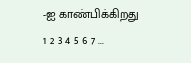-ஐ காண்பிக்கிறது 1 2 3 4 5 6 7 ...